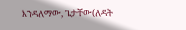እንዳለማው, ጌታቸው(ለዳት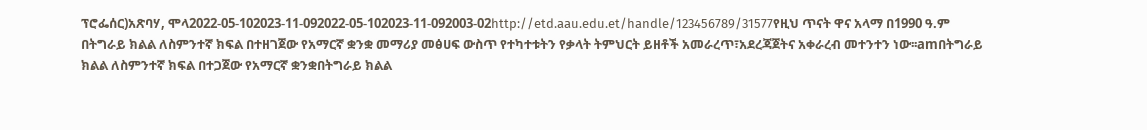ፕሮፌሰር)አጽባሃ, ሞላ2022-05-102023-11-092022-05-102023-11-092003-02http://etd.aau.edu.et/handle/123456789/31577የዚህ ጥናት ዋና አላማ በ1990 ዓ.ም በትግራይ ክልል ለስምንተኛ ክፍል በተዘገጀው የአማርኛ ቋንቋ መማሪያ መፅሀፍ ውስጥ የተካተቱትን የቃላት ትምህርት ይዘቶች አመራረጥ፣አደረጃጀትና አቀራረብ መተንተን ነው፡፡amበትግራይ ክልል ለስምንተኛ ክፍል በተጋጀው የአማርኛ ቋንቋበትግራይ ክልል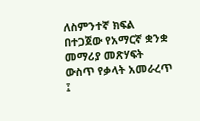ለስምንተኛ ክፍል በተጋጀው የአማርኛ ቋንቋ መማሪያ መጽሃፍት ውስጥ የቃላት አመራረጥ ፤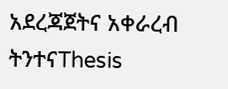አደረጃጀትና አቀራረብ ትንተናThesis